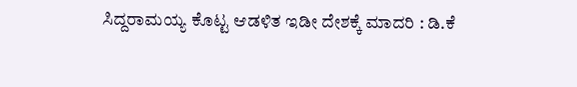ಸಿದ್ದರಾಮಯ್ಯ ಕೊಟ್ಟ ಆಡಳಿತ ಇಡೀ ದೇಶಕ್ಕೆ ಮಾದರಿ : ಡಿ.ಕೆ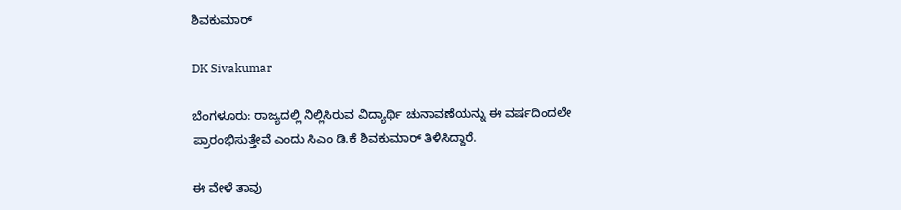ಶಿವಕುಮಾರ್‌

DK Sivakumar

ಬೆಂಗಳೂರು: ರಾಜ್ಯದಲ್ಲಿ ನಿಲ್ಲಿಸಿರುವ ವಿದ್ಯಾರ್ಥಿ ಚುನಾವಣೆಯನ್ನು ಈ ವರ್ಷದಿಂದಲೇ ಪ್ರಾರಂಭಿಸುತ್ತೇವೆ ಎಂದು ಸಿಎಂ ಡಿ.ಕೆ ಶಿವಕುಮಾರ್‌ ತಿಳಿಸಿದ್ದಾರೆ.

ಈ ವೇಳೆ ತಾವು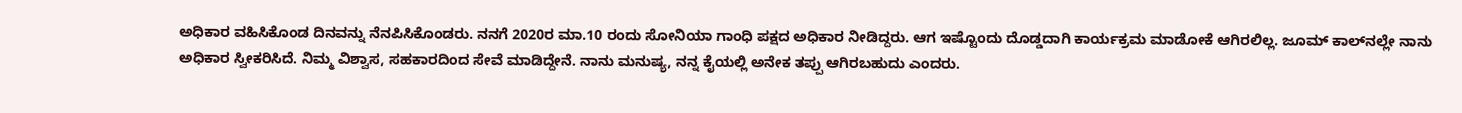ಅಧಿಕಾರ ವಹಿಸಿಕೊಂಡ ದಿನವನ್ನು ನೆನಪಿಸಿಕೊಂಡರು. ನನಗೆ 2020ರ ಮಾ.10 ರಂದು ಸೋನಿಯಾ ಗಾಂಧಿ ಪಕ್ಷದ ಅಧಿಕಾರ ನೀಡಿದ್ದರು. ಆಗ ಇಷ್ಟೊಂದು ದೊಡ್ಡದಾಗಿ ಕಾರ್ಯಕ್ರಮ ಮಾಡೋಕೆ ಆಗಿರಲಿಲ್ಲ. ಜೂಮ್ ಕಾಲ್‌ನಲ್ಲೇ ನಾನು ಅಧಿಕಾರ ಸ್ವೀಕರಿಸಿದೆ. ನಿಮ್ಮ ವಿಶ್ವಾಸ, ಸಹಕಾರದಿಂದ ಸೇವೆ ಮಾಡಿದ್ದೇನೆ. ನಾನು ಮನುಷ್ಯ, ನನ್ನ ಕೈಯಲ್ಲಿ ಅನೇಕ ತಪ್ಪು ಆಗಿರಬಹುದು ಎಂದರು.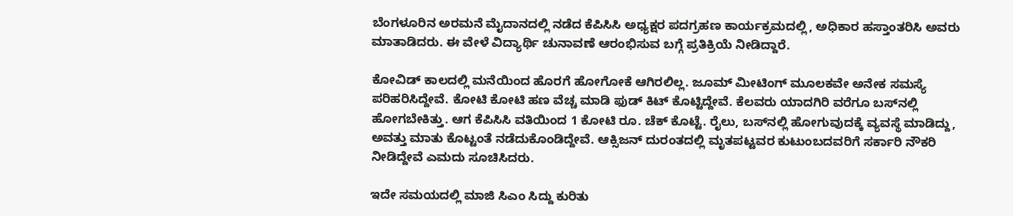ಬೆಂಗಳೂರಿನ ಅರಮನೆ ಮೈದಾನದಲ್ಲಿ ನಡೆದ ಕೆಪಿಸಿಸಿ ಅಧ್ಯಕ್ಷರ ಪದಗ್ರಹಣ ಕಾರ್ಯಕ್ರಮದಲ್ಲಿ, ಅಧಿಕಾರ ಹಸ್ತಾಂತರಿಸಿ ಅವರು ಮಾತಾಡಿದರು. ಈ ವೇಳೆ ವಿದ್ಯಾರ್ಥಿ ಚುನಾವಣೆ ಆರಂಭಿಸುವ ಬಗ್ಗೆ ಪ್ರತಿಕ್ರಿಯೆ ನೀಡಿದ್ದಾರೆ.

ಕೋವಿಡ್ ಕಾಲದಲ್ಲಿ ಮನೆಯಿಂದ ಹೊರಗೆ ಹೋಗೋಕೆ ಆಗಿರಲಿಲ್ಲ. ಜೂಮ್‌ ಮೀಟಿಂಗ್ ಮೂಲಕವೇ ಅನೇಕ ಸಮಸ್ಯೆ ಪರಿಹರಿಸಿದ್ದೇವೆ. ಕೋಟಿ ಕೋಟಿ ಹಣ ವೆಚ್ಚ ಮಾಡಿ ಫುಡ್ ಕಿಟ್ ಕೊಟ್ಟಿದ್ದೇವೆ. ಕೆಲವರು ಯಾದಗಿರಿ ವರೆಗೂ ಬಸ್‌ನಲ್ಲಿ ಹೋಗಬೇಕಿತ್ತು. ಆಗ ಕೆಪಿಸಿಸಿ ವತಿಯಿಂದ 1 ಕೋಟಿ ರೂ. ಚೆಕ್ ಕೊಟ್ಟೆ. ರೈಲು, ಬಸ್‌ನಲ್ಲಿ ಹೋಗುವುದಕ್ಕೆ ವ್ಯವಸ್ಥೆ ಮಾಡಿದ್ದು, ಅವತ್ತು ಮಾತು ಕೊಟ್ಟಂತೆ ನಡೆದುಕೊಂಡಿದ್ದೇವೆ. ಆಕ್ಸಿಜನ್‌ ದುರಂತದಲ್ಲಿ ಮೃತಪಟ್ಟವರ ಕುಟುಂಬದವರಿಗೆ ಸರ್ಕಾರಿ ನೌಕರಿ ನೀಡಿದ್ದೇವೆ ಎಮದು ಸೂಚಿಸಿದರು.

ಇದೇ ಸಮಯದಲ್ಲಿ ಮಾಜಿ ಸಿಎಂ ಸಿದ್ದು ಕುರಿತು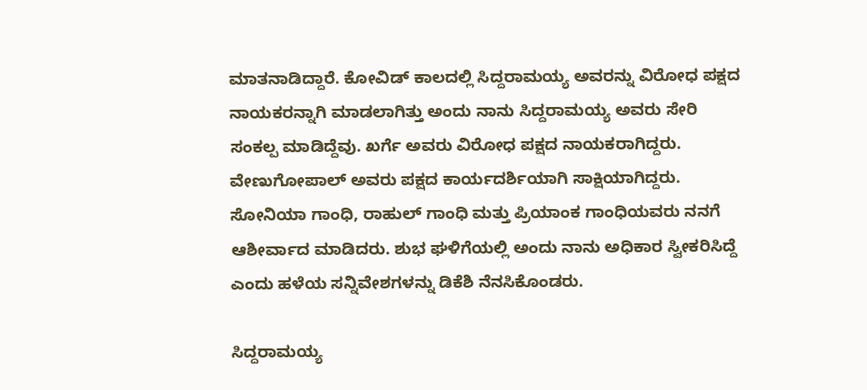ಮಾತನಾಡಿದ್ದಾರೆ. ಕೋವಿಡ್ ಕಾಲದಲ್ಲಿ ಸಿದ್ದರಾಮಯ್ಯ ಅವರನ್ನು ವಿರೋಧ ಪಕ್ಷದ ನಾಯಕರನ್ನಾಗಿ ಮಾಡಲಾಗಿತ್ತು ಅಂದು ನಾನು ಸಿದ್ದರಾಮಯ್ಯ ಅವರು ಸೇರಿ ಸಂಕಲ್ಪ ಮಾಡಿದ್ದೆವು. ಖರ್ಗೆ ಅವರು ವಿರೋಧ ಪಕ್ಷದ ನಾಯಕರಾಗಿದ್ದರು. ವೇಣುಗೋಪಾಲ್ ಅವರು ಪಕ್ಷದ ಕಾರ್ಯದರ್ಶಿಯಾಗಿ ಸಾಕ್ಷಿಯಾಗಿದ್ದರು. ಸೋನಿಯಾ ಗಾಂಧಿ, ರಾಹುಲ್ ಗಾಂಧಿ ಮತ್ತು ಪ್ರಿಯಾಂಕ ಗಾಂಧಿಯವರು ನನಗೆ ಆಶೀರ್ವಾದ ಮಾಡಿದರು. ಶುಭ ಘಳಿಗೆಯಲ್ಲಿ ಅಂದು ನಾನು ಅಧಿಕಾರ ಸ್ವೀಕರಿಸಿದ್ದೆ ಎಂದು ಹಳೆಯ ಸನ್ನಿವೇಶಗಳನ್ನು ಡಿಕೆಶಿ ನೆನಸಿಕೊಂಡರು.

ಸಿದ್ದರಾಮಯ್ಯ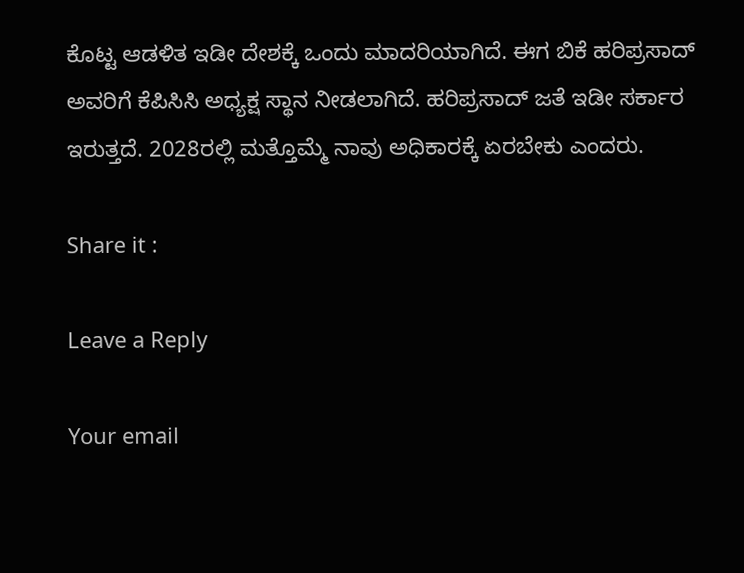ಕೊಟ್ಟ ಆಡಳಿತ ಇಡೀ ದೇಶಕ್ಕೆ ಒಂದು ಮಾದರಿಯಾಗಿದೆ. ಈಗ ಬಿಕೆ ಹರಿಪ್ರಸಾದ್ ಅವರಿಗೆ ಕೆಪಿಸಿಸಿ ಅಧ್ಯಕ್ಷ ಸ್ಥಾನ ನೀಡಲಾಗಿದೆ. ಹರಿಪ್ರಸಾದ್ ಜತೆ ಇಡೀ ಸರ್ಕಾರ ಇರುತ್ತದೆ. 2028ರಲ್ಲಿ ಮತ್ತೊಮ್ಮೆ ನಾವು ಅಧಿಕಾರಕ್ಕೆ ಏರಬೇಕು ಎಂದರು.

Share it :

Leave a Reply

Your email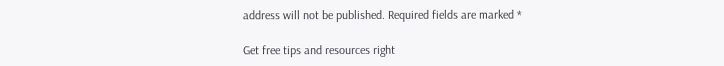address will not be published. Required fields are marked *

Get free tips and resources right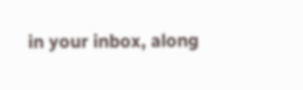in your inbox, along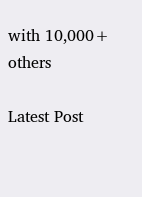with 10,000+ others

Latest Post